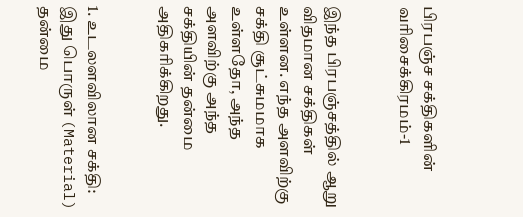பிரபஞ்ச சக்திகளின் வரிசைக்கிரமம்-1


இந்த பிரபஞ்சத்தில் ஆறு விதமான சக்திகள் உள்ளன. எந்த அளவிற்கு சக்தி சூட்சுமமாக உள்ளதோ, அந்த அளவிற்கு அந்த சக்தியின் தன்மை அதிகரிக்கிறது.


1. உடலளவிலான சக்தி: இது பொருள் (Material)  தன்மை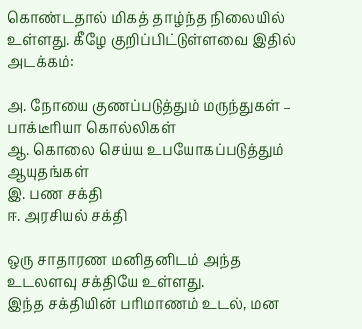கொண்டதால் மிகத் தாழ்ந்த நிலையில் உள்ளது. கீழே குறிப்பிட்டுள்ளவை இதில் அடக்கம்:

அ. நோயை குணப்படுத்தும் மருந்துகள் – பாக்டீரியா கொல்லிகள்
ஆ. கொலை செய்ய உபயோகப்படுத்தும் ஆயுதங்கள்
இ. பண சக்தி
ஈ. அரசியல் சக்தி

ஒரு சாதாரண மனிதனிடம் அந்த உடலளவு சக்தியே உள்ளது.
இந்த சக்தியின் பரிமாணம் உடல், மன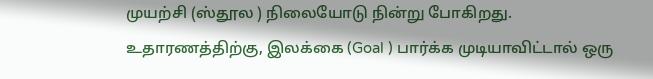முயற்சி (ஸ்தூல ) நிலையோடு நின்று போகிறது. உதாரணத்திற்கு, இலக்கை (Goal ) பார்க்க முடியாவிட்டால் ஒரு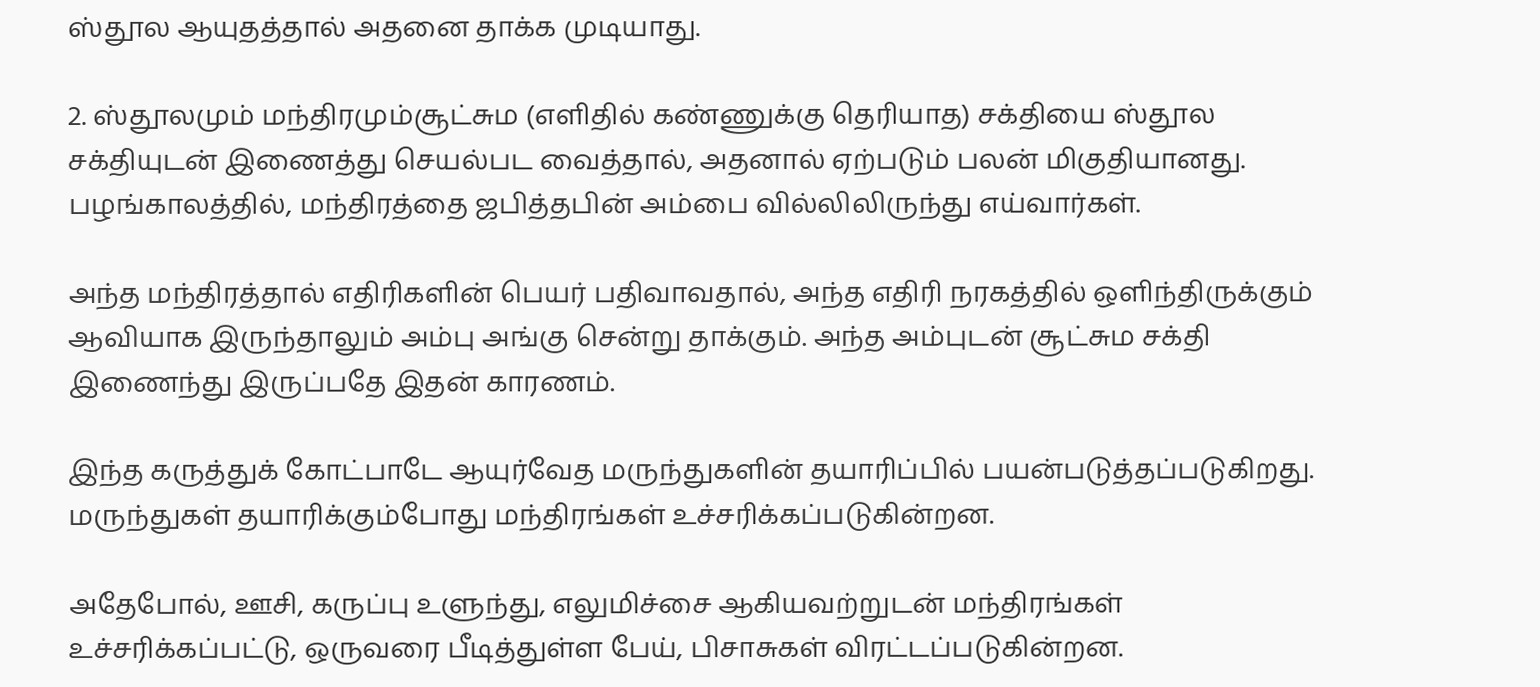ஸ்தூல ஆயுதத்தால் அதனை தாக்க முடியாது.

2. ஸ்தூலமும் மந்திரமும்சூட்சும (எளிதில் கண்ணுக்கு தெரியாத) சக்தியை ஸ்தூல சக்தியுடன் இணைத்து செயல்பட வைத்தால், அதனால் ஏற்படும் பலன் மிகுதியானது. பழங்காலத்தில், மந்திரத்தை ஜபித்தபின் அம்பை வில்லிலிருந்து எய்வார்கள்.

அந்த மந்திரத்தால் எதிரிகளின் பெயர் பதிவாவதால், அந்த எதிரி நரகத்தில் ஒளிந்திருக்கும் ஆவியாக இருந்தாலும் அம்பு அங்கு சென்று தாக்கும். அந்த அம்புடன் சூட்சும சக்தி இணைந்து இருப்பதே இதன் காரணம்.

இந்த கருத்துக் கோட்பாடே ஆயுர்வேத மருந்துகளின் தயாரிப்பில் பயன்படுத்தப்படுகிறது. மருந்துகள் தயாரிக்கும்போது மந்திரங்கள் உச்சரிக்கப்படுகின்றன.

அதேபோல், ஊசி, கருப்பு உளுந்து, எலுமிச்சை ஆகியவற்றுடன் மந்திரங்கள் உச்சரிக்கப்பட்டு, ஒருவரை பீடித்துள்ள பேய், பிசாசுகள் விரட்டப்படுகின்றன.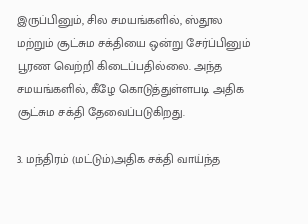இருப்பினும், சில சமயங்களில், ஸ்தூல மற்றும் சூட்சும சக்தியை ஒன்று சேர்ப்பினும் பூரண வெற்றி கிடைப்பதில்லை. அந்த சமயங்களில், கீழே கொடுத்துள்ளபடி அதிக சூட்சும சக்தி தேவைப்படுகிறது.

3. மந்திரம் (மட்டும்)அதிக சக்தி வாய்ந்த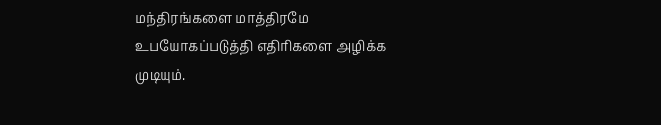மந்திரங்களை மாத்திரமே உபயோகப்படுத்தி எதிரிகளை அழிக்க முடியும்.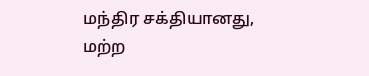மந்திர சக்தியானது, மற்ற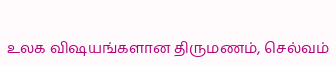உலக விஷயங்களான திருமணம், செல்வம்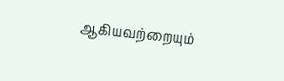ஆகியவற்றையும்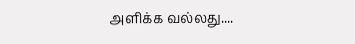அளிக்க வல்லது....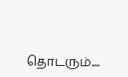தொடரும்....